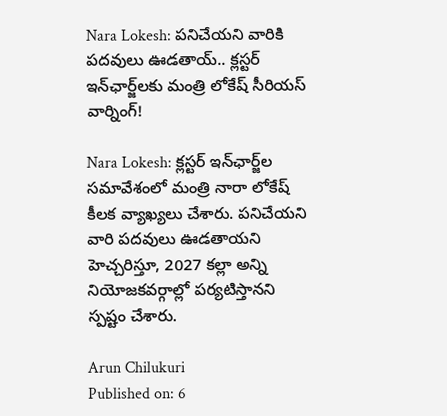Nara Lokesh: పనిచేయని వారికి పదవులు ఊడతాయ్.. క్లస్టర్ ఇన్‌ఛార్జ్‌లకు మంత్రి లోకేష్ సీరియస్ వార్నింగ్!

Nara Lokesh: క్లస్టర్ ఇన్‌ఛార్జ్‌ల సమావేశంలో మంత్రి నారా లోకేష్ కీలక వ్యాఖ్యలు చేశారు. పనిచేయని వారి పదవులు ఊడతాయని హెచ్చరిస్తూ, 2027 కల్లా అన్ని నియోజకవర్గాల్లో పర్యటిస్తానని స్పష్టం చేశారు.

Arun Chilukuri
Published on: 6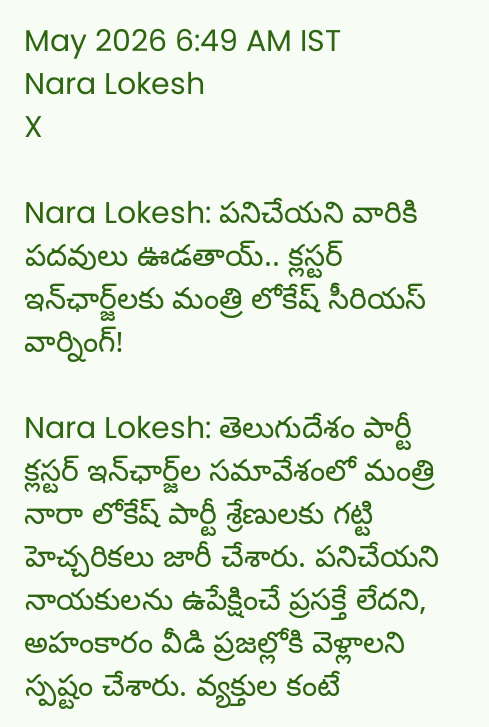May 2026 6:49 AM IST
Nara Lokesh
X

Nara Lokesh: పనిచేయని వారికి పదవులు ఊడతాయ్.. క్లస్టర్ ఇన్‌ఛార్జ్‌లకు మంత్రి లోకేష్ సీరియస్ వార్నింగ్!

Nara Lokesh: తెలుగుదేశం పార్టీ క్లస్టర్ ఇన్‌ఛార్జ్‌ల సమావేశంలో మంత్రి నారా లోకేష్ పార్టీ శ్రేణులకు గట్టి హెచ్చరికలు జారీ చేశారు. పనిచేయని నాయకులను ఉపేక్షించే ప్రసక్తే లేదని, అహంకారం వీడి ప్రజల్లోకి వెళ్లాలని స్పష్టం చేశారు. వ్యక్తుల కంటే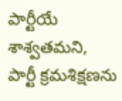పార్టీయే శాశ్వతమని, పార్టీ క్రమశిక్షణను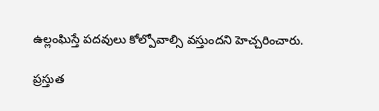ఉల్లంఘిస్తే పదవులు కోల్పోవాల్సి వస్తుందని హెచ్చరించారు.

ప్రస్తుత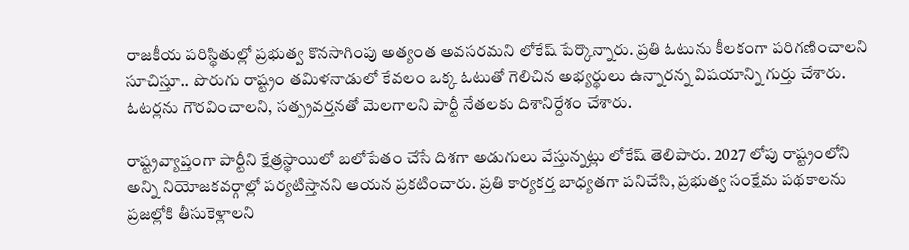రాజకీయ పరిస్థితుల్లో ప్రభుత్వ కొనసాగింపు అత్యంత అవసరమని లోకేష్ పేర్కొన్నారు. ప్రతి ఓటును కీలకంగా పరిగణించాలని సూచిస్తూ.. పొరుగు రాష్ట్రం తమిళనాడులో కేవలం ఒక్క ఓటుతో గెలిచిన అభ్యర్థులు ఉన్నారన్న విషయాన్ని గుర్తు చేశారు. ఓటర్లను గౌరవించాలని, సత్ప్రవర్తనతో మెలగాలని పార్టీ నేతలకు దిశానిర్దేశం చేశారు.

రాష్ట్రవ్యాప్తంగా పార్టీని క్షేత్రస్థాయిలో బలోపేతం చేసే దిశగా అడుగులు వేస్తున్నట్లు లోకేష్ తెలిపారు. 2027 లోపు రాష్ట్రంలోని అన్ని నియోజకవర్గాల్లో పర్యటిస్తానని ఆయన ప్రకటించారు. ప్రతి కార్యకర్త బాధ్యతగా పనిచేసి, ప్రభుత్వ సంక్షేమ పథకాలను ప్రజల్లోకి తీసుకెళ్లాలని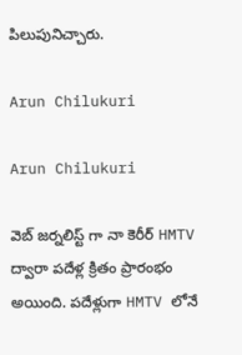పిలుపునిచ్చారు.

Arun Chilukuri

Arun Chilukuri

వెబ్ జర్నలిస్ట్ గా నా కెరీర్ HMTV ద్వారా పదేళ్ల క్రితం ప్రారంభం అయింది. పదేళ్లుగా HMTV లోనే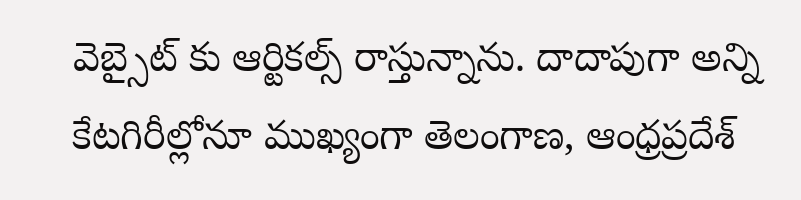వెబ్సైట్ కు ఆర్టికల్స్ రాస్తున్నాను. దాదాపుగా అన్ని కేటగిరీల్లోనూ ముఖ్యంగా తెలంగాణ, ఆంధ్రప్రదేశ్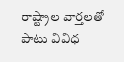రాష్ట్రాల వార్తలతో పాటు వివిధ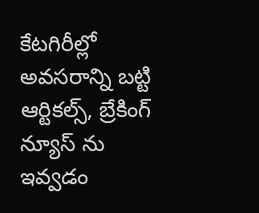కేటగిరీల్లో అవసరాన్ని బట్టి ఆర్టికల్స్, బ్రేకింగ్ న్యూస్ ను ఇవ్వడం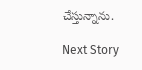చేస్తున్నాను.

Next Story